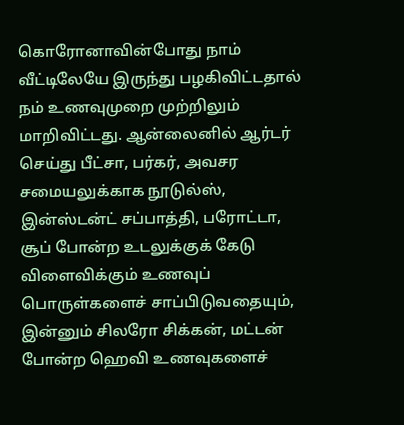கொரோனாவின்போது நாம் வீட்டிலேயே இருந்து பழகிவிட்டதால் நம் உணவுமுறை முற்றிலும் மாறிவிட்டது. ஆன்லைனில் ஆர்டர் செய்து பீட்சா, பர்கர், அவசர சமையலுக்காக நூடுல்ஸ், இன்ஸ்டன்ட் சப்பாத்தி, பரோட்டா, சூப் போன்ற உடலுக்குக் கேடு விளைவிக்கும் உணவுப் பொருள்களைச் சாப்பிடுவதையும், இன்னும் சிலரோ சிக்கன், மட்டன் போன்ற ஹெவி உணவுகளைச்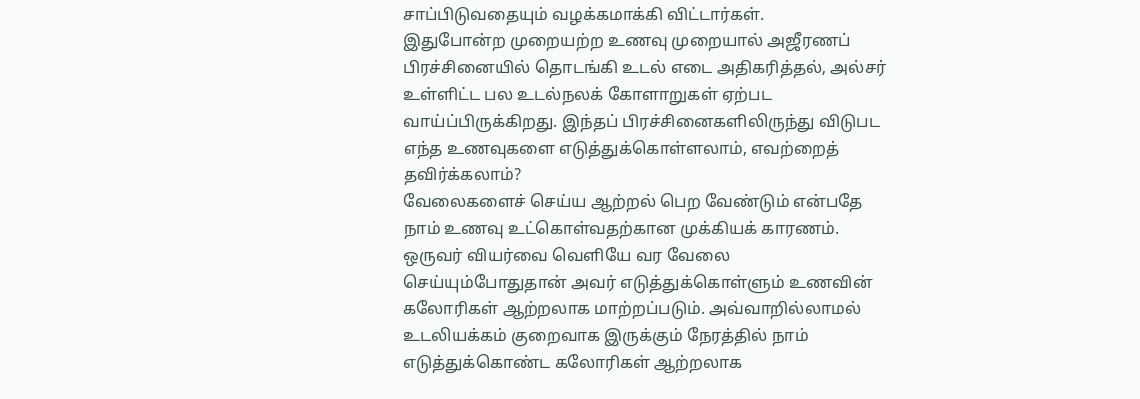சாப்பிடுவதையும் வழக்கமாக்கி விட்டார்கள்.
இதுபோன்ற முறையற்ற உணவு முறையால் அஜீரணப் பிரச்சினையில் தொடங்கி உடல் எடை அதிகரித்தல், அல்சர் உள்ளிட்ட பல உடல்நலக் கோளாறுகள் ஏற்பட வாய்ப்பிருக்கிறது. இந்தப் பிரச்சினைகளிலிருந்து விடுபட எந்த உணவுகளை எடுத்துக்கொள்ளலாம், எவற்றைத் தவிர்க்கலாம்?
வேலைகளைச் செய்ய ஆற்றல் பெற வேண்டும் என்பதே நாம் உணவு உட்கொள்வதற்கான முக்கியக் காரணம். ஒருவர் வியர்வை வெளியே வர வேலை செய்யும்போதுதான் அவர் எடுத்துக்கொள்ளும் உணவின் கலோரிகள் ஆற்றலாக மாற்றப்படும். அவ்வாறில்லாமல் உடலியக்கம் குறைவாக இருக்கும் நேரத்தில் நாம் எடுத்துக்கொண்ட கலோரிகள் ஆற்றலாக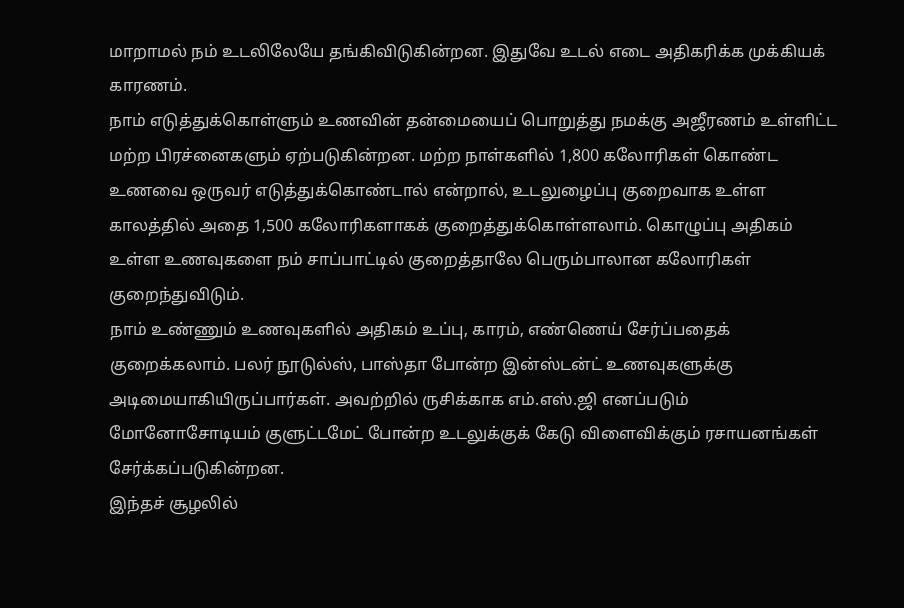மாறாமல் நம் உடலிலேயே தங்கிவிடுகின்றன. இதுவே உடல் எடை அதிகரிக்க முக்கியக் காரணம்.
நாம் எடுத்துக்கொள்ளும் உணவின் தன்மையைப் பொறுத்து நமக்கு அஜீரணம் உள்ளிட்ட மற்ற பிரச்னைகளும் ஏற்படுகின்றன. மற்ற நாள்களில் 1,800 கலோரிகள் கொண்ட உணவை ஒருவர் எடுத்துக்கொண்டால் என்றால், உடலுழைப்பு குறைவாக உள்ள காலத்தில் அதை 1,500 கலோரிகளாகக் குறைத்துக்கொள்ளலாம். கொழுப்பு அதிகம் உள்ள உணவுகளை நம் சாப்பாட்டில் குறைத்தாலே பெரும்பாலான கலோரிகள் குறைந்துவிடும்.
நாம் உண்ணும் உணவுகளில் அதிகம் உப்பு, காரம், எண்ணெய் சேர்ப்பதைக் குறைக்கலாம். பலர் நூடுல்ஸ், பாஸ்தா போன்ற இன்ஸ்டன்ட் உணவுகளுக்கு அடிமையாகியிருப்பார்கள். அவற்றில் ருசிக்காக எம்.எஸ்.ஜி எனப்படும் மோனோசோடியம் குளுட்டமேட் போன்ற உடலுக்குக் கேடு விளைவிக்கும் ரசாயனங்கள் சேர்க்கப்படுகின்றன.
இந்தச் சூழலில்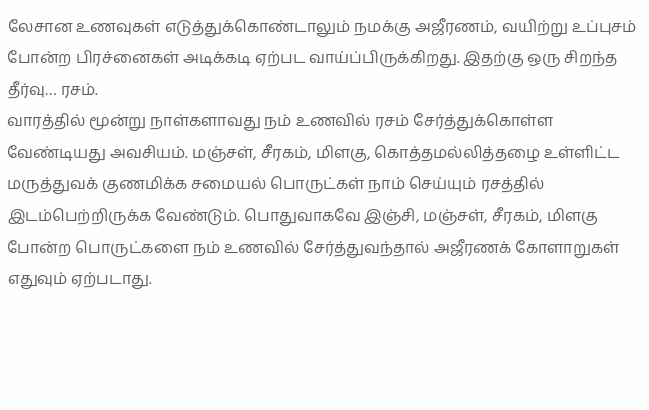லேசான உணவுகள் எடுத்துக்கொண்டாலும் நமக்கு அஜீரணம், வயிற்று உப்புசம் போன்ற பிரச்னைகள் அடிக்கடி ஏற்பட வாய்ப்பிருக்கிறது. இதற்கு ஒரு சிறந்த தீர்வு… ரசம்.
வாரத்தில் மூன்று நாள்களாவது நம் உணவில் ரசம் சேர்த்துக்கொள்ள வேண்டியது அவசியம். மஞ்சள், சீரகம், மிளகு, கொத்தமல்லித்தழை உள்ளிட்ட மருத்துவக் குணமிக்க சமையல் பொருட்கள் நாம் செய்யும் ரசத்தில் இடம்பெற்றிருக்க வேண்டும். பொதுவாகவே இஞ்சி, மஞ்சள், சீரகம், மிளகு போன்ற பொருட்களை நம் உணவில் சேர்த்துவந்தால் அஜீரணக் கோளாறுகள் எதுவும் ஏற்படாது.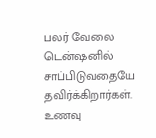பலர் வேலை டென்ஷனில் சாப்பிடுவதையே தவிர்க்கிறார்கள். உணவு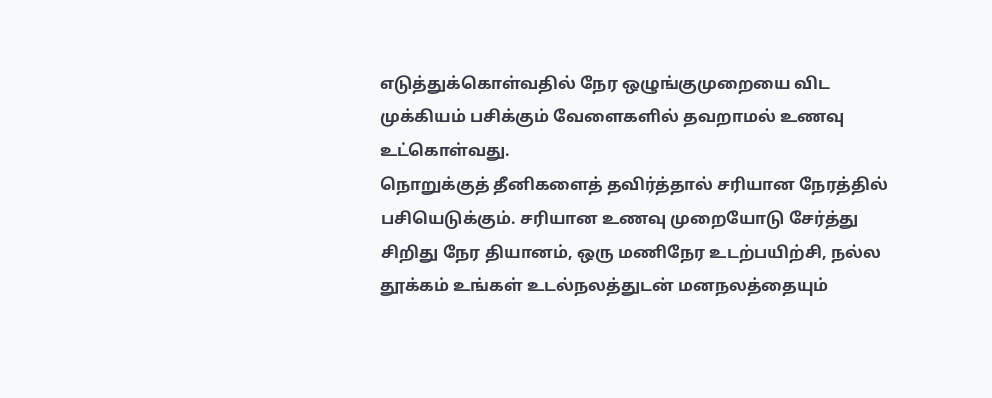எடுத்துக்கொள்வதில் நேர ஒழுங்குமுறையை விட முக்கியம் பசிக்கும் வேளைகளில் தவறாமல் உணவு உட்கொள்வது.
நொறுக்குத் தீனிகளைத் தவிர்த்தால் சரியான நேரத்தில் பசியெடுக்கும். சரியான உணவு முறையோடு சேர்த்து சிறிது நேர தியானம், ஒரு மணிநேர உடற்பயிற்சி, நல்ல தூக்கம் உங்கள் உடல்நலத்துடன் மனநலத்தையும்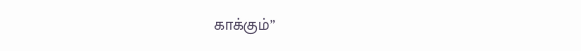காக்கும்”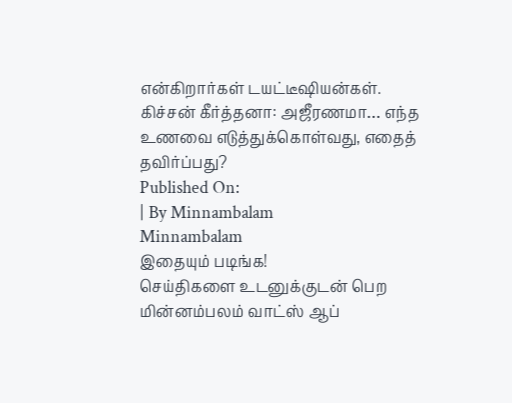என்கிறார்கள் டயட்டீஷியன்கள்.
கிச்சன் கீர்த்தனா: அஜீரணமா… எந்த உணவை எடுத்துக்கொள்வது, எதைத் தவிர்ப்பது?
Published On:
| By Minnambalam
Minnambalam
இதையும் படிங்க!
செய்திகளை உடனுக்குடன் பெற மின்னம்பலம் வாட்ஸ் ஆப்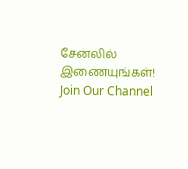சேனலில் இணையுங்கள்!
Join Our Channel